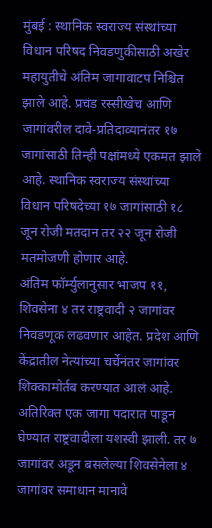मुंबई : स्थानिक स्वराज्य संस्थांच्या विधान परिषद निवडणुकीसाठी अखेर महायुतीचे अंतिम जागावाटप निश्चित झाले आहे. प्रचंड रस्सीखेच आणि जागांवरील दावे-प्रतिदाव्यानंतर १७ जागांसाठी तिन्ही पक्षांमध्ये एकमत झाले आहे. स्थानिक स्वराज्य संस्थांच्या विधान परिषदेच्या १७ जागांसाठी १८ जून रोजी मतदान तर २२ जून रोजी मतमोजणी होणार आहे.
अंतिम फॉर्म्युलानुसार भाजप ११, शिवसेना ४ तर राष्ट्रवादी २ जागांवर निवडणूक लढवणार आहेत. प्रदेश आणि केंद्रातील नेत्यांच्या चर्चेनंतर जागांवर शिक्कामोर्तब करण्यात आलं आहे. अतिरिक्त एक जागा पदारात पाडून घेण्यात राष्ट्रवादीला यशस्वी झाली. तर ७ जागांवर अडून बसलेल्या शिवसेनेला ४ जागांवर समाधान मानावे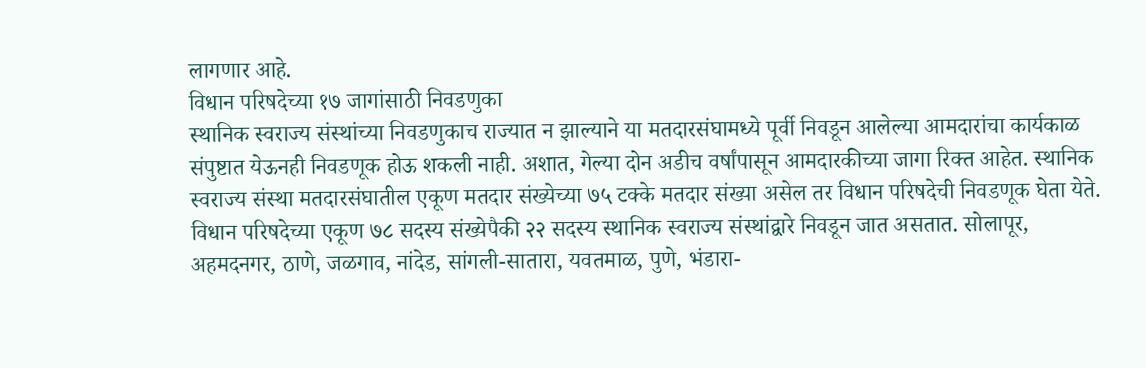लागणार आहे.
विधान परिषदेच्या १७ जागांसाठी निवडणुका
स्थानिक स्वराज्य संस्थांच्या निवडणुकाच राज्यात न झाल्याने या मतदारसंघामध्ये पूर्वी निवडून आलेल्या आमदारांचा कार्यकाळ संपुष्टात येऊनही निवडणूक होऊ शकली नाही. अशात, गेल्या दोन अडीच वर्षांपासून आमदारकीच्या जागा रिक्त आहेत. स्थानिक स्वराज्य संस्था मतदारसंघातील एकूण मतदार संख्येच्या ७५ टक्के मतदार संख्या असेल तर विधान परिषदेची निवडणूक घेता येते. विधान परिषदेच्या एकूण ७८ सदस्य संख्येपैकी २२ सदस्य स्थानिक स्वराज्य संस्थांद्वारे निवडून जात असतात. सोलापूर, अहमदनगर, ठाणे, जळगाव, नांदेड, सांगली-सातारा, यवतमाळ, पुणे, भंडारा-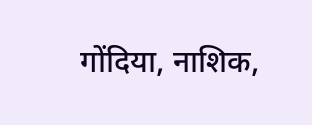गोंदिया, नाशिक,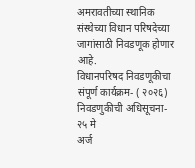अमरावतीच्या स्थानिक संस्थेच्या विधान परिषदेच्या जागांसाठी निवडणूक होणार आहे.
विधानपरिषद निवडणूकीचा संपूर्ण कार्यक्रम- ( २०२६)
निवडणुकीची अधिसूचना- २५ मे
अर्ज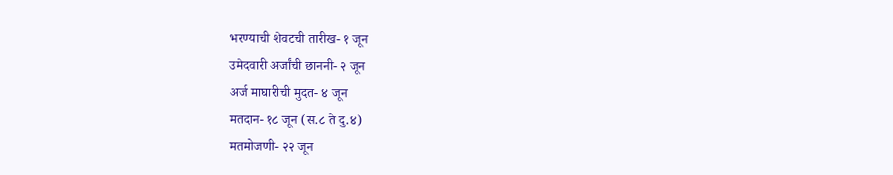भरण्याची शेवटची तारीख- १ जून
उमेदवारी अर्जांची छाननी- २ जून
अर्ज माघारीची मुदत- ४ जून
मतदान- १८ जून (स.८ ते दु.४)
मतमोजणी- २२ जून